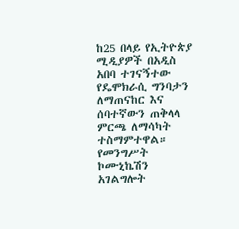ከ25 በላይ የኢትዮጵያ ሚዲያዎች በአዲስ አበባ ተገናኝተው የዴሞክራሲ ግንባታን ለማጠናከር እና ሰባተኛውን ጠቅላላ ምርጫ ለማሳካት ተስማምተዋል።
የመንግሥት ኮሙኒኬሽን አገልግሎት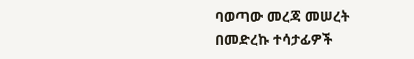ባወጣው መረጃ መሠረት በመድረኩ ተሳታፊዎች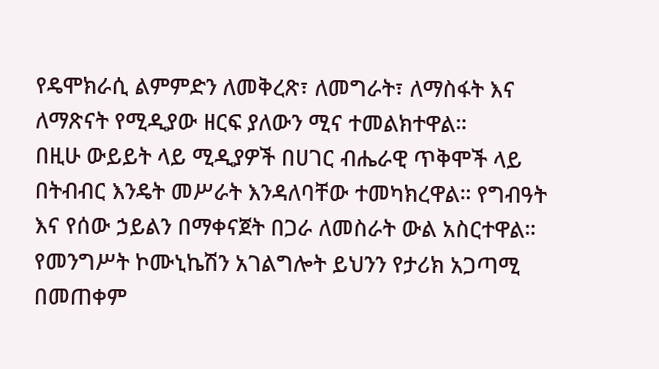የዴሞክራሲ ልምምድን ለመቅረጽ፣ ለመግራት፣ ለማስፋት እና ለማጽናት የሚዲያው ዘርፍ ያለውን ሚና ተመልክተዋል።
በዚሁ ውይይት ላይ ሚዲያዎች በሀገር ብሔራዊ ጥቅሞች ላይ በትብብር እንዴት መሥራት እንዳለባቸው ተመካክረዋል። የግብዓት እና የሰው ኃይልን በማቀናጀት በጋራ ለመስራት ውል አስርተዋል።
የመንግሥት ኮሙኒኬሽን አገልግሎት ይህንን የታሪክ አጋጣሚ በመጠቀም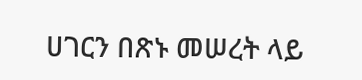ሀገርን በጽኑ መሠረት ላይ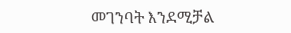መገንባት እንደሚቻል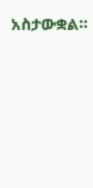አስታውቋል።